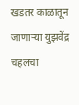खडतर काळातून जाणाऱ्या युझवेंद्र चहलचा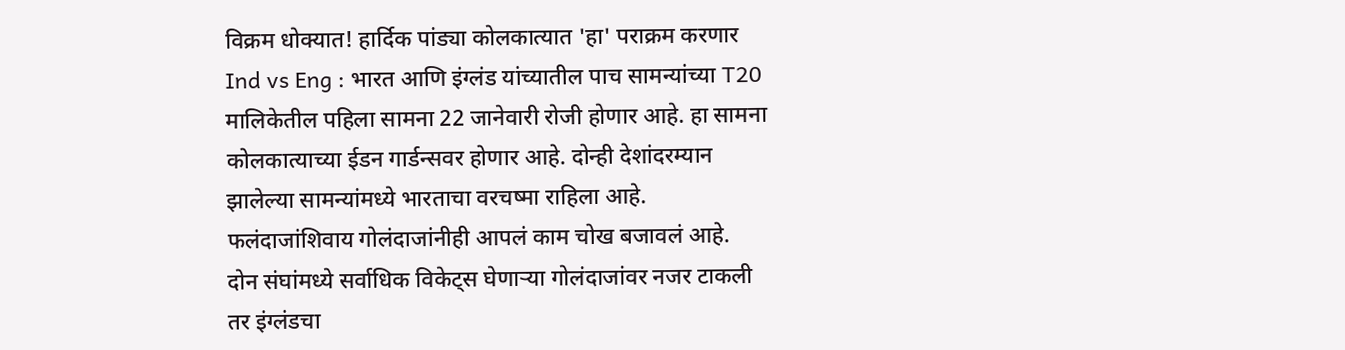विक्रम धोक्यात! हार्दिक पांड्या कोलकात्यात 'हा' पराक्रम करणार
Ind vs Eng : भारत आणि इंग्लंड यांच्यातील पाच सामन्यांच्या T20 मालिकेतील पहिला सामना 22 जानेवारी रोजी होणार आहे. हा सामना कोलकात्याच्या ईडन गार्डन्सवर होणार आहे. दोन्ही देशांदरम्यान झालेल्या सामन्यांमध्ये भारताचा वरचष्मा राहिला आहे. फलंदाजांशिवाय गोलंदाजांनीही आपलं काम चोख बजावलं आहे.
दोन संघांमध्ये सर्वाधिक विकेट्स घेणाऱ्या गोलंदाजांवर नजर टाकली तर इंग्लंडचा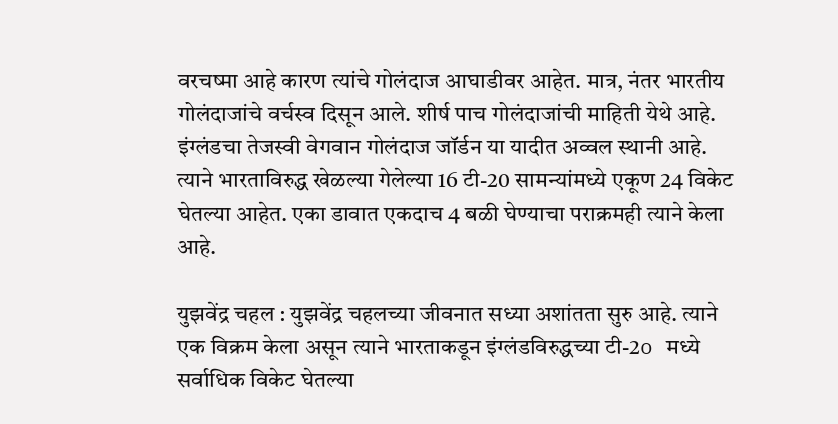वरचष्मा आहे कारण त्यांचे गोलंदाज आघाडीवर आहेत. मात्र, नंतर भारतीय गोलंदाजांचे वर्चस्व दिसून आले. शीर्ष पाच गोलंदाजांची माहिती येथे आहे. इंग्लंडचा तेजस्वी वेगवान गोलंदाज जॉर्डन या यादीत अव्वल स्थानी आहे. त्याने भारताविरुद्ध खेळल्या गेलेल्या 16 टी-20 सामन्यांमध्ये एकूण 24 विकेट घेतल्या आहेत. एका डावात एकदाच 4 बळी घेण्याचा पराक्रमही त्याने केला आहे.

युझवेंद्र चहल : युझवेंद्र चहलच्या जीवनात सध्या अशांतता सुरु आहे. त्याने एक विक्रम केला असून त्याने भारताकडून इंग्लंडविरुद्धच्या टी-2o मध्ये सर्वाधिक विकेट घेतल्या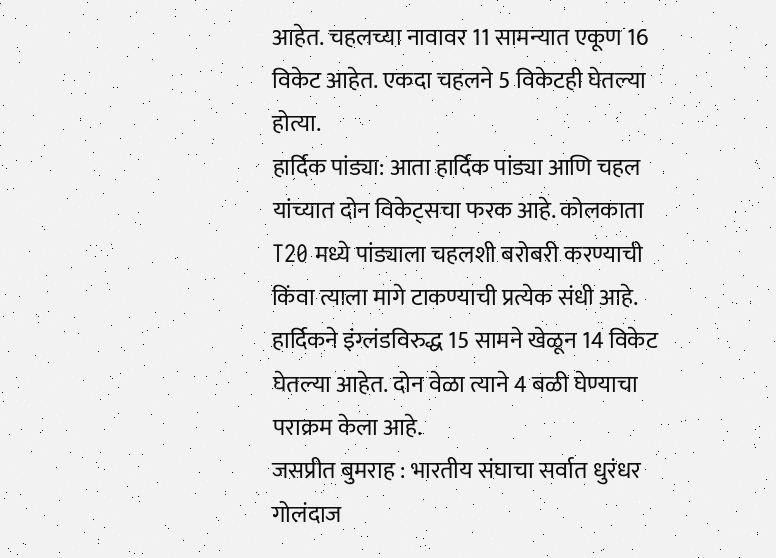आहेत. चहलच्या नावावर 11 सामन्यात एकूण 16 विकेट आहेत. एकदा चहलने 5 विकेटही घेतल्या होत्या.
हार्दिक पांड्या: आता हार्दिक पांड्या आणि चहल यांच्यात दोन विकेट्सचा फरक आहे. कोलकाता T20 मध्ये पांड्याला चहलशी बरोबरी करण्याची किंवा त्याला मागे टाकण्याची प्रत्येक संधी आहे. हार्दिकने इंग्लंडविरुद्ध 15 सामने खेळून 14 विकेट घेतल्या आहेत. दोन वेळा त्याने 4 बळी घेण्याचा पराक्रम केला आहे.
जसप्रीत बुमराह : भारतीय संघाचा सर्वात धुरंधर गोलंदाज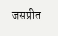जसप्रीत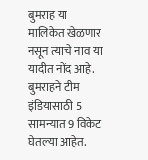बुमराह या मालिकेत खेळणार नसून त्याचे नाव या यादीत नोंद आहे. बुमराहने टीम इंडियासाठी 5 सामन्यात 9 विकेट घेतल्या आहेत.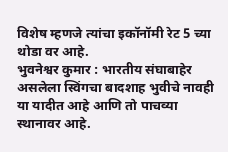विशेष म्हणजे त्यांचा इकॉनॉमी रेट 5 च्या थोडा वर आहे.
भुवनेश्वर कुमार : भारतीय संघाबाहेर असलेला स्विंगचा बादशाह भुवीचे नावही या यादीत आहे आणि तो पाचव्या स्थानावर आहे.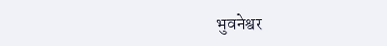भुवनेश्वर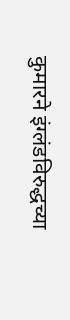कुमारने इंग्लंडविरुद्धच्या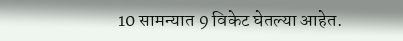10 सामन्यात 9 विकेट घेतल्या आहेत.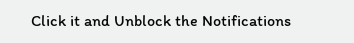Click it and Unblock the Notifications